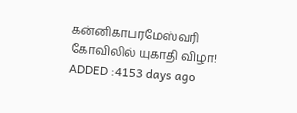கன்னிகாபரமேஸ்வரி கோவிலில் யுகாதி விழா!
ADDED :4153 days ago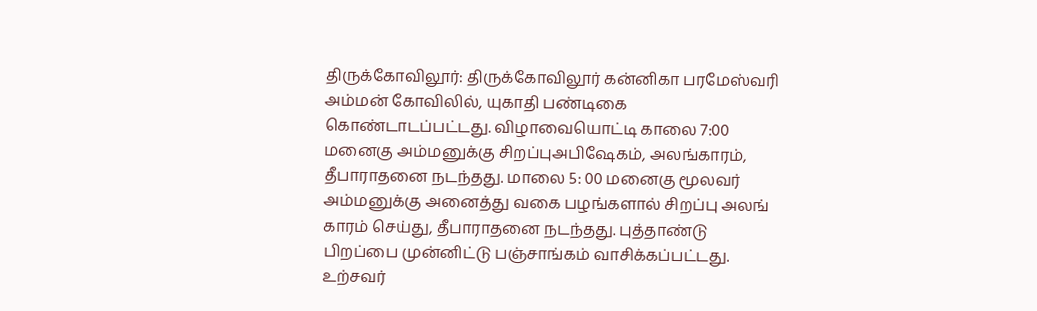திருக்கோவிலூர்: திருக்கோவிலூர் கன்னிகா பரமேஸ்வரி அம்மன் கோவிலில், யுகாதி பண்டிகை கொண்டாடப்பட்டது. விழாவையொட்டி காலை 7:00 மனைகு அம்மனுக்கு சிறப்புஅபிஷேகம், அலங்காரம், தீபாராதனை நடந்தது. மாலை 5: 00 மனைகு மூலவர் அம்மனுக்கு அனைத்து வகை பழங்களால் சிறப்பு அலங் காரம் செய்து, தீபாராதனை நடந்தது. புத்தாண்டு பிறப்பை முன்னிட்டு பஞ்சாங்கம் வாசிக்கப்பட்டது. உற்சவர்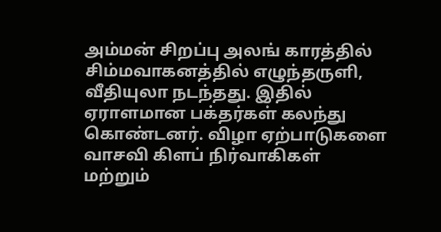அம்மன் சிறப்பு அலங் காரத்தில் சிம்மவாகனத்தில் எழுந்தருளி, வீதியுலா நடந்தது. இதில் ஏராளமான பக்தர்கள் கலந்து கொண்டனர். விழா ஏற்பாடுகளை வாசவி கிளப் நிர்வாகிகள் மற்றும்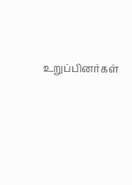உறுப்பினர்கள்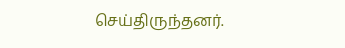செய்திருந்தனர்.